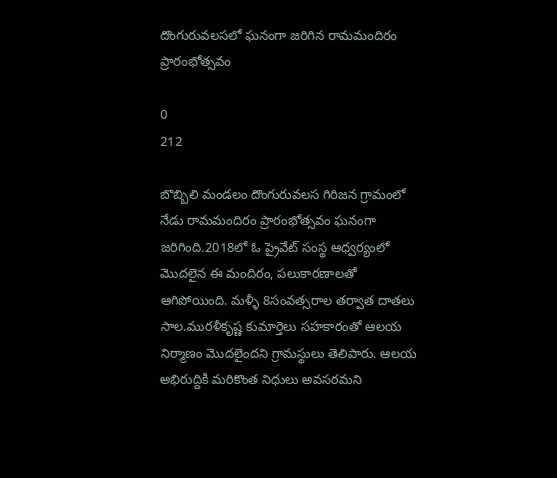దొంగురువలసలో ఘనంగా జరిగిన రామమందిరం ప్రారంభోత్సవం

0
212

బొబ్బిలి మండలం దొంగురువలస గిరిజన గ్రామంలో నేడు రామమందిరం ప్రారంభోత్సవం ఘనంగా జరిగింది.2018లో ఓ ప్రైవేట్ సంస్థ ఆధ్వర్యంలో మొదలైన ఈ మందిరం, పలుకారణాలతో ఆగిపోయింది. మళ్ళీ 8సంవత్సరాల తర్వాత దాతలు సాల.మురళీకృష్ణ కుమార్తెలు సహకారంతో ఆలయ నిర్మాణం మొదలైందని గ్రామస్థులు తెలిపారు. ఆలయ అభిరుద్దికి మరికొంత నిధులు అవసరమని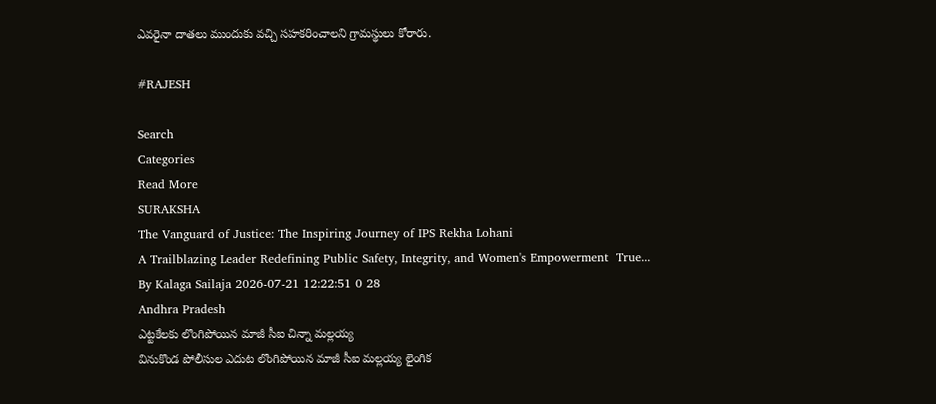ఎవరైనా దాతలు ముందుకు వచ్చి సహకరించాలని గ్రామస్థులు కోరారు.

#RAJESH

Search
Categories
Read More
SURAKSHA
The Vanguard of Justice: The Inspiring Journey of IPS Rekha Lohani
A Trailblazing Leader Redefining Public Safety, Integrity, and Women's Empowerment  True...
By Kalaga Sailaja 2026-07-21 12:22:51 0 28
Andhra Pradesh
ఎట్టకేలకు లొంగిపోయిన మాజీ సీఐ చిన్నా మల్లయ్య
వినుకొండ పోలీసుల ఎదుట లొంగిపోయిన మాజీ సీఐ మల్లయ్య లైంగిక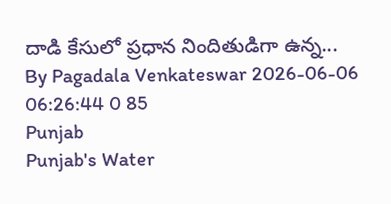దాడి కేసులో ప్రధాన నిందితుడిగా ఉన్న...
By Pagadala Venkateswar 2026-06-06 06:26:44 0 85
Punjab
Punjab's Water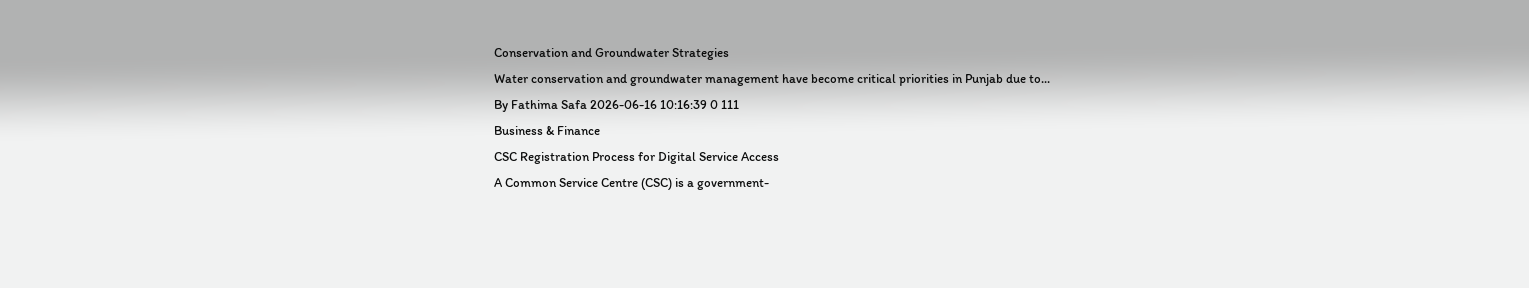Conservation and Groundwater Strategies
Water conservation and groundwater management have become critical priorities in Punjab due to...
By Fathima Safa 2026-06-16 10:16:39 0 111
Business & Finance
CSC Registration Process for Digital Service Access
A Common Service Centre (CSC) is a government-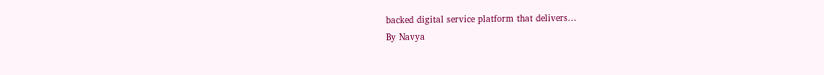backed digital service platform that delivers...
By Navya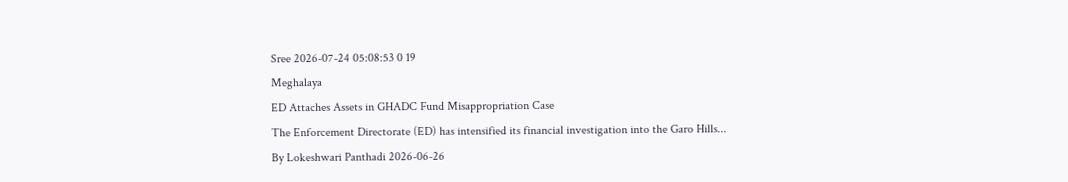Sree 2026-07-24 05:08:53 0 19
Meghalaya
ED Attaches Assets in GHADC Fund Misappropriation Case
The Enforcement Directorate (ED) has intensified its financial investigation into the Garo Hills...
By Lokeshwari Panthadi 2026-06-26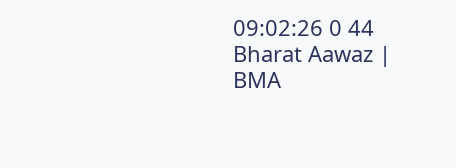09:02:26 0 44
Bharat Aawaz | BMA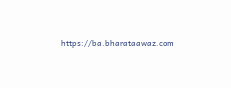https://ba.bharataawaz.com